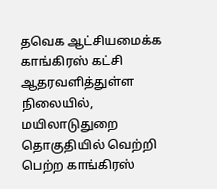தவெக ஆட்சியமைக்க காங்கிரஸ் கட்சி ஆதரவளித்துள்ள நிலையில், மயிலாடுதுறை தொகுதியில் வெற்றி பெற்ற காங்கிரஸ்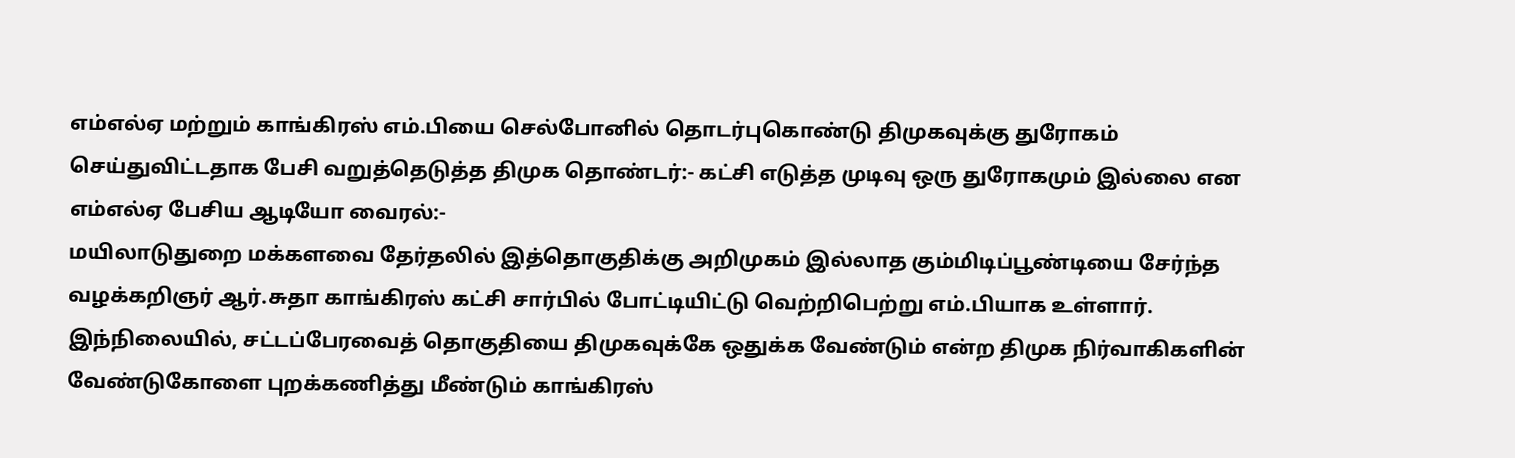எம்எல்ஏ மற்றும் காங்கிரஸ் எம்.பியை செல்போனில் தொடர்புகொண்டு திமுகவுக்கு துரோகம் செய்துவிட்டதாக பேசி வறுத்தெடுத்த திமுக தொண்டர்:- கட்சி எடுத்த முடிவு ஒரு துரோகமும் இல்லை என எம்எல்ஏ பேசிய ஆடியோ வைரல்:-
மயிலாடுதுறை மக்களவை தேர்தலில் இத்தொகுதிக்கு அறிமுகம் இல்லாத கும்மிடிப்பூண்டியை சேர்ந்த வழக்கறிஞர் ஆர்.சுதா காங்கிரஸ் கட்சி சார்பில் போட்டியிட்டு வெற்றிபெற்று எம்.பியாக உள்ளார். இந்நிலையில், சட்டப்பேரவைத் தொகுதியை திமுகவுக்கே ஒதுக்க வேண்டும் என்ற திமுக நிர்வாகிகளின் வேண்டுகோளை புறக்கணித்து மீண்டும் காங்கிரஸ்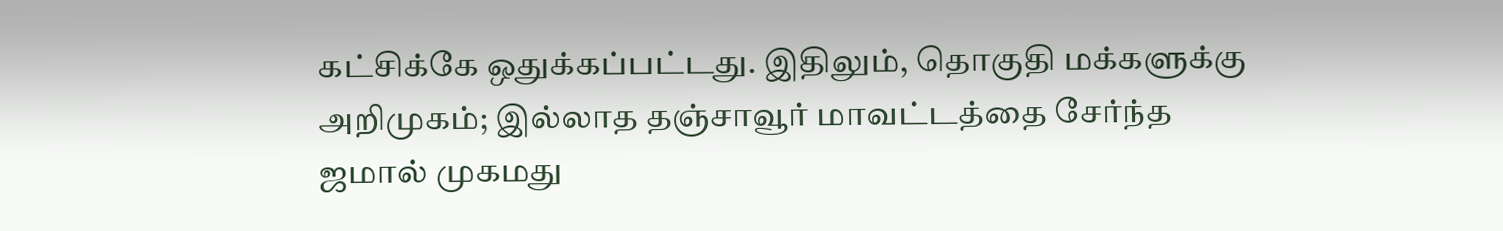கட்சிக்கே ஒதுக்கப்பட்டது. இதிலும், தொகுதி மக்களுக்கு அறிமுகம்; இல்லாத தஞ்சாவூர் மாவட்டத்தை சேர்ந்த ஜமால் முகமது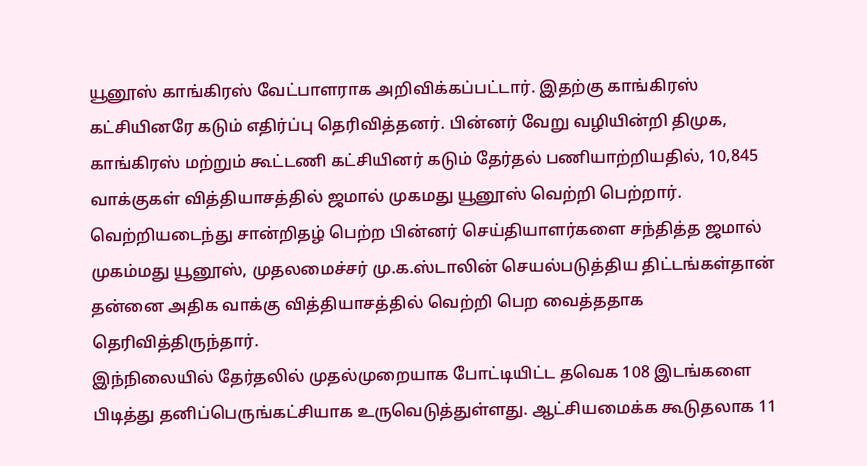யூனூஸ் காங்கிரஸ் வேட்பாளராக அறிவிக்கப்பட்டார். இதற்கு காங்கிரஸ் கட்சியினரே கடும் எதிர்ப்பு தெரிவித்தனர். பின்னர் வேறு வழியின்றி திமுக, காங்கிரஸ் மற்றும் கூட்டணி கட்சியினர் கடும் தேர்தல் பணியாற்றியதில், 10,845 வாக்குகள் வித்தியாசத்தில் ஜமால் முகமது யூனூஸ் வெற்றி பெற்றார். வெற்றியடைந்து சான்றிதழ் பெற்ற பின்னர் செய்தியாளர்களை சந்தித்த ஜமால் முகம்மது யூனூஸ், முதலமைச்சர் மு.க.ஸ்டாலின் செயல்படுத்திய திட்டங்கள்தான் தன்னை அதிக வாக்கு வித்தியாசத்தில் வெற்றி பெற வைத்ததாக தெரிவித்திருந்தார்.
இந்நிலையில் தேர்தலில் முதல்முறையாக போட்டியிட்ட தவெக 108 இடங்களை பிடித்து தனிப்பெருங்கட்சியாக உருவெடுத்துள்ளது. ஆட்சியமைக்க கூடுதலாக 11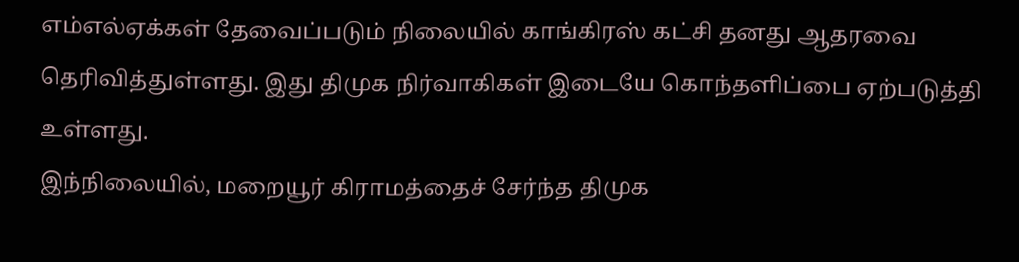எம்எல்ஏக்கள் தேவைப்படும் நிலையில் காங்கிரஸ் கட்சி தனது ஆதரவை தெரிவித்துள்ளது. இது திமுக நிர்வாகிகள் இடையே கொந்தளிப்பை ஏற்படுத்தி உள்ளது.
இந்நிலையில், மறையூர் கிராமத்தைச் சேர்ந்த திமுக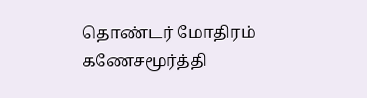தொண்டர் மோதிரம் கணேசமூர்த்தி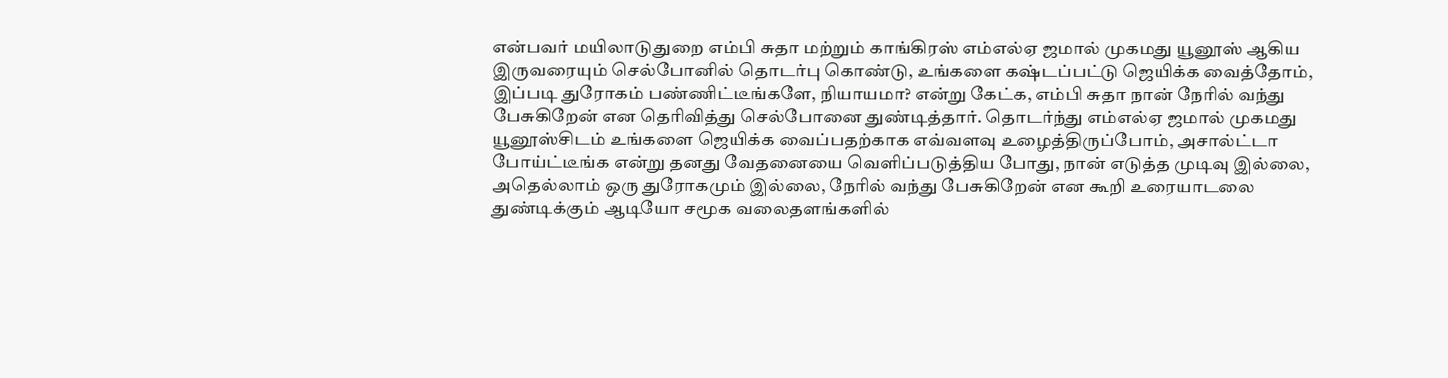என்பவர் மயிலாடுதுறை எம்பி சுதா மற்றும் காங்கிரஸ் எம்எல்ஏ ஜமால் முகமது யூனூஸ் ஆகிய இருவரையும் செல்போனில் தொடர்பு கொண்டு, உங்களை கஷ்டப்பட்டு ஜெயிக்க வைத்தோம், இப்படி துரோகம் பண்ணிட்டீங்களே, நியாயமா? என்று கேட்க, எம்பி சுதா நான் நேரில் வந்து பேசுகிறேன் என தெரிவித்து செல்போனை துண்டித்தார். தொடர்ந்து எம்எல்ஏ ஜமால் முகமது யூனூஸ்சிடம் உங்களை ஜெயிக்க வைப்பதற்காக எவ்வளவு உழைத்திருப்போம், அசால்ட்டா போய்ட்டீங்க என்று தனது வேதனையை வெளிப்படுத்திய போது, நான் எடுத்த முடிவு இல்லை, அதெல்லாம் ஒரு துரோகமும் இல்லை, நேரில் வந்து பேசுகிறேன் என கூறி உரையாடலை துண்டிக்கும் ஆடியோ சமூக வலைதளங்களில்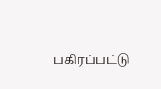பகிரப்பட்டு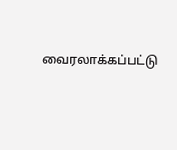வைரலாக்கப்பட்டு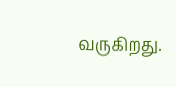வருகிறது.